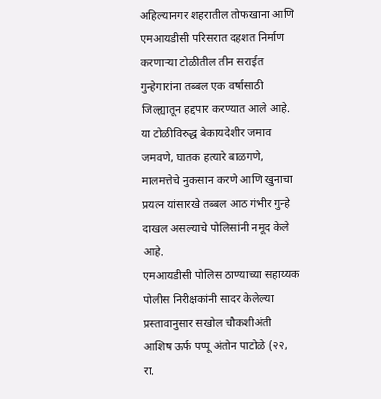अहिल्यानगर शहरातील तोफखाना आणि एमआयडीसी परिसरात दहशत निर्माण करणाऱ्या टोळीतील तीन सराईत गुन्हेगारांना तब्बल एक वर्षासाठी जिल्ह्यातून हद्दपार करण्यात आले आहे.
या टोळीविरुद्ध बेकायदेशीर जमाव जमवणे, घातक हत्यारे बाळगणे, मालमत्तेचे नुकसान करणे आणि खुनाचा प्रयत्न यांसारखे तब्बल आठ गंभीर गुन्हे दाखल असल्याचे पोलिसांनी नमूद केले आहे.
एमआयडीसी पोलिस ठाण्याच्या सहाय्यक पोलीस निरीक्षकांनी सादर केलेल्या प्रस्तावानुसार सखोल चौकशीअंती आशिष ऊर्फ पप्पू अंतोन पाटोळे (२२, रा.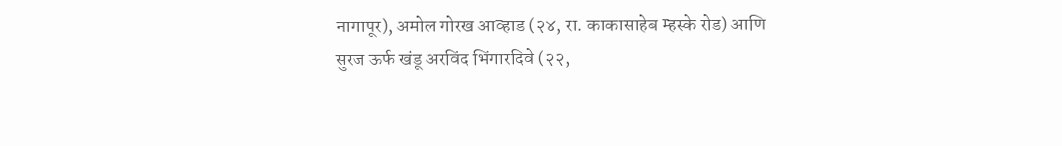नागापूर), अमोल गोरख आव्हाड (२४, रा. काकासाहेब म्हस्के रोड) आणि सुरज ऊर्फ खंडू अरविंद भिंगारदिवे (२२,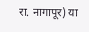रा. नागापूर) या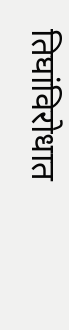तिघांविरोधात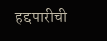हद्दपारीची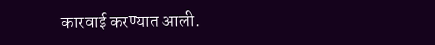कारवाई करण्यात आली.